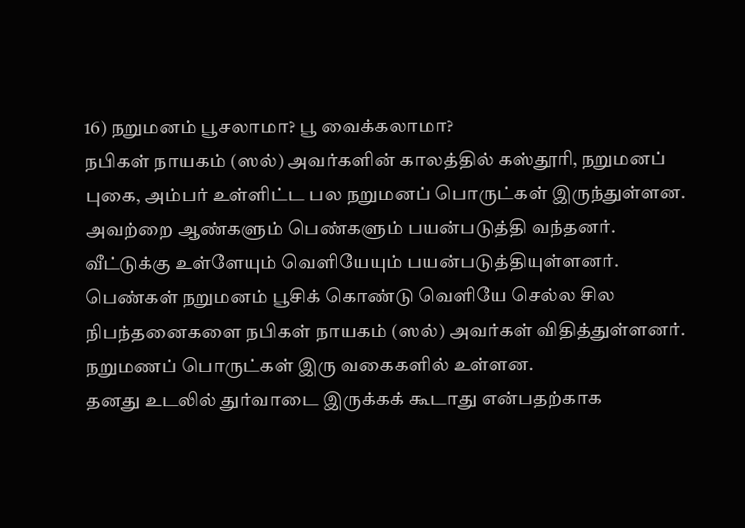16) நறுமனம் பூசலாமா? பூ வைக்கலாமா?
நபிகள் நாயகம் (ஸல்) அவர்களின் காலத்தில் கஸ்தூரி, நறுமனப் புகை, அம்பர் உள்ளிட்ட பல நறுமனப் பொருட்கள் இருந்துள்ளன. அவற்றை ஆண்களும் பெண்களும் பயன்படுத்தி வந்தனர். வீட்டுக்கு உள்ளேயும் வெளியேயும் பயன்படுத்தியுள்ளனர்.
பெண்கள் நறுமனம் பூசிக் கொண்டு வெளியே செல்ல சில நிபந்தனைகளை நபிகள் நாயகம் (ஸல்) அவர்கள் விதித்துள்ளனர்.
நறுமணப் பொருட்கள் இரு வகைகளில் உள்ளன.
தனது உடலில் துர்வாடை இருக்கக் கூடாது என்பதற்காக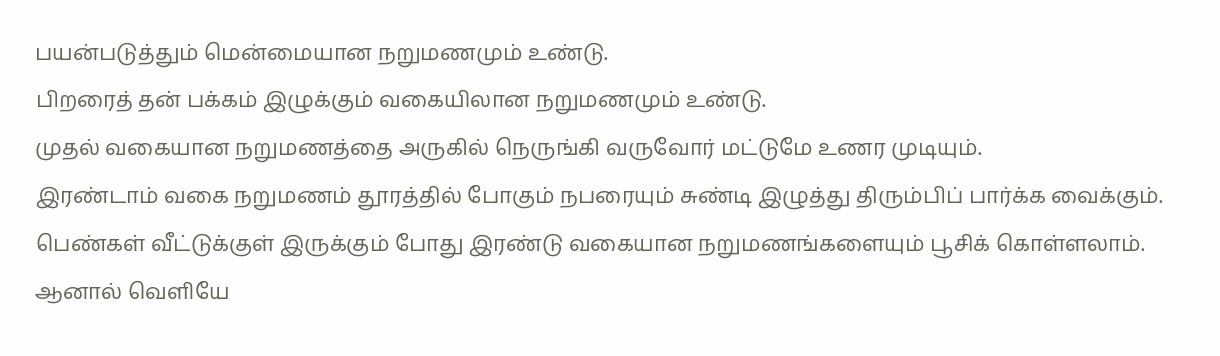பயன்படுத்தும் மென்மையான நறுமணமும் உண்டு.
பிறரைத் தன் பக்கம் இழுக்கும் வகையிலான நறுமணமும் உண்டு.
முதல் வகையான நறுமணத்தை அருகில் நெருங்கி வருவோர் மட்டுமே உணர முடியும்.
இரண்டாம் வகை நறுமணம் தூரத்தில் போகும் நபரையும் சுண்டி இழுத்து திரும்பிப் பார்க்க வைக்கும்.
பெண்கள் வீட்டுக்குள் இருக்கும் போது இரண்டு வகையான நறுமணங்களையும் பூசிக் கொள்ளலாம். ஆனால் வெளியே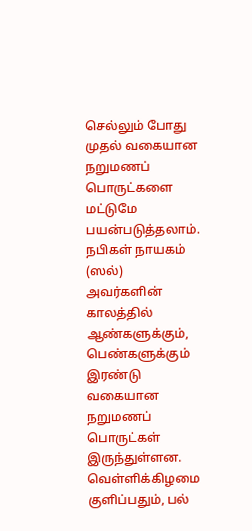செல்லும் போது முதல் வகையான நறுமணப் பொருட்களை மட்டுமே பயன்படுத்தலாம்.
நபிகள் நாயகம் (ஸல்) அவர்களின் காலத்தில் ஆண்களுக்கும், பெண்களுக்கும் இரண்டு வகையான நறுமணப் பொருட்கள் இருந்துள்ளன.
வெள்ளிக்கிழமை குளிப்பதும், பல்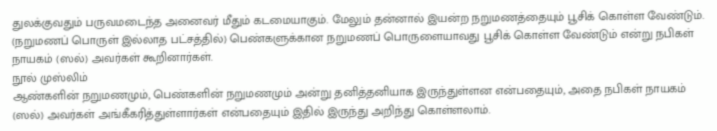துலக்குவதும் பருவமடைந்த அனைவர் மீதும் கடமையாகும். மேலும் தன்னால் இயன்ற நறுமணத்தையும் பூசிக் கொள்ள வேண்டும். (நறுமணப் பொருள் இல்லாத பட்சத்தில்) பெண்களுக்கான நறுமணப் பொருளையாவது பூசிக் கொள்ள வேண்டும் என்று நபிகள் நாயகம் (ஸல்) அவர்கள் கூறினார்கள்.
நூல் முஸ்லிம்
ஆண்களின் நறுமணமும், பெண்களின் நறுமணமும் அன்று தனித்தனியாக இருந்துள்ளன என்பதையும், அதை நபிகள் நாயகம் (ஸல்) அவர்கள் அங்கீகரித்துள்ளார்கள் என்பதையும் இதில் இருந்து அறிந்து கொள்ளலாம்.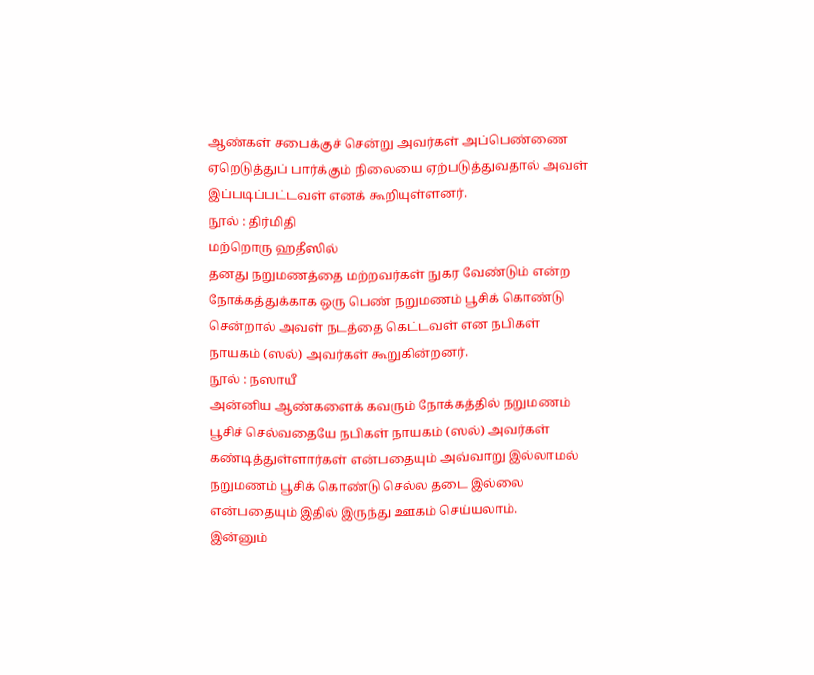ஆண்கள் சபைக்குச் சென்று அவர்கள் அப்பெண்ணை ஏறெடுத்துப் பார்க்கும் நிலையை ஏற்படுத்துவதால் அவள் இப்படிப்பட்டவள் எனக் கூறியுள்ளனர்.
நூல் : திர்மிதி
மற்றொரு ஹதீஸில்
தனது நறுமணத்தை மற்றவர்கள் நுகர வேண்டும் என்ற நோக்கத்துக்காக ஒரு பெண் நறுமணம் பூசிக் கொண்டு சென்றால் அவள் நடத்தை கெட்டவள் என நபிகள் நாயகம் (ஸல்) அவர்கள் கூறுகின்றனர்.
நூல் : நஸாயீ
அன்னிய ஆண்களைக் கவரும் நோக்கத்தில் நறுமணம் பூசிச் செல்வதையே நபிகள் நாயகம் (ஸல்) அவர்கள் கண்டித்துள்ளார்கள் என்பதையும் அவ்வாறு இல்லாமல் நறுமணம் பூசிக் கொண்டு செல்ல தடை இல்லை என்பதையும் இதில் இருந்து ஊகம் செய்யலாம்.
இன்னும்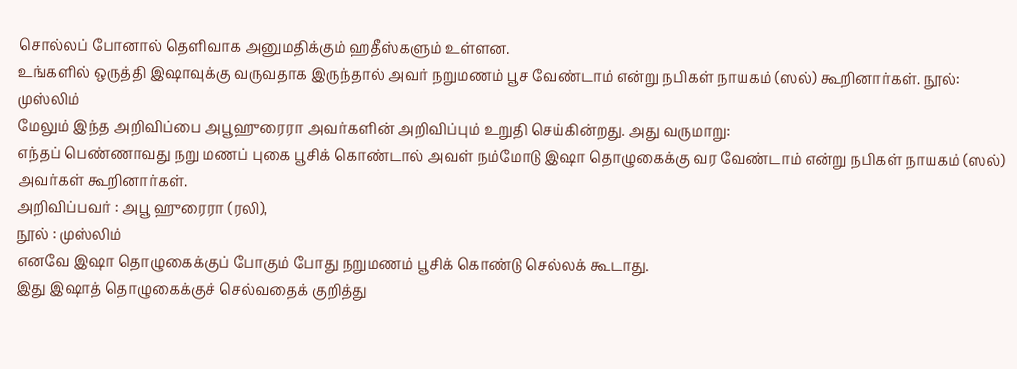சொல்லப் போனால் தெளிவாக அனுமதிக்கும் ஹதீஸ்களும் உள்ளன.
உங்களில் ஒருத்தி இஷாவுக்கு வருவதாக இருந்தால் அவர் நறுமணம் பூச வேண்டாம் என்று நபிகள் நாயகம் (ஸல்) கூறினார்கள். நூல்: முஸ்லிம்
மேலும் இந்த அறிவிப்பை அபூஹுரைரா அவர்களின் அறிவிப்பும் உறுதி செய்கின்றது. அது வருமாறு:
எந்தப் பெண்ணாவது நறு மணப் புகை பூசிக் கொண்டால் அவள் நம்மோடு இஷா தொழுகைக்கு வர வேண்டாம் என்று நபிகள் நாயகம் (ஸல்) அவர்கள் கூறினார்கள்.
அறிவிப்பவர் : அபூ ஹுரைரா (ரலி),
நூல் : முஸ்லிம்
எனவே இஷா தொழுகைக்குப் போகும் போது நறுமணம் பூசிக் கொண்டு செல்லக் கூடாது.
இது இஷாத் தொழுகைக்குச் செல்வதைக் குறித்து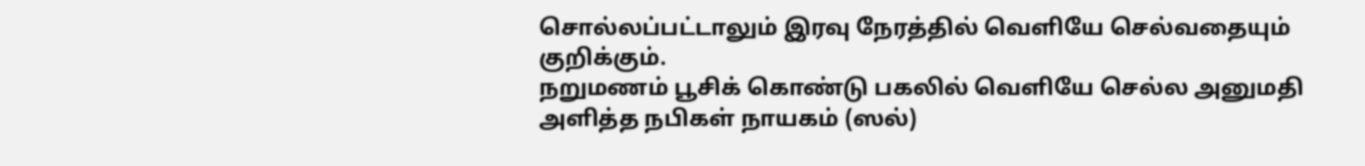சொல்லப்பட்டாலும் இரவு நேரத்தில் வெளியே செல்வதையும் குறிக்கும்.
நறுமணம் பூசிக் கொண்டு பகலில் வெளியே செல்ல அனுமதி அளித்த நபிகள் நாயகம் (ஸல்)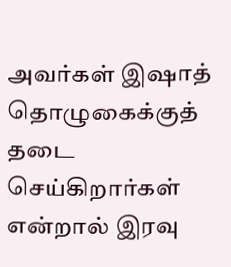அவர்கள் இஷாத் தொழுகைக்குத் தடை செய்கிறார்கள் என்றால் இரவு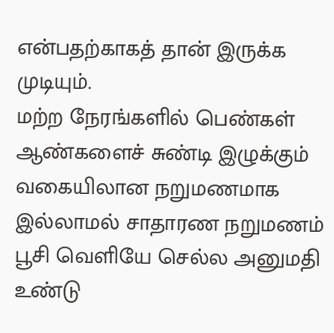என்பதற்காகத் தான் இருக்க முடியும்.
மற்ற நேரங்களில் பெண்கள் ஆண்களைச் சுண்டி இழுக்கும் வகையிலான நறுமணமாக இல்லாமல் சாதாரண நறுமணம் பூசி வெளியே செல்ல அனுமதி உண்டு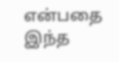என்பதை இந்த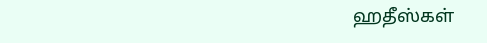ஹதீஸ்கள்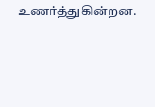உணர்த்துகின்றன.